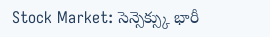Stock Market: సెన్సెక్స్కు భారీ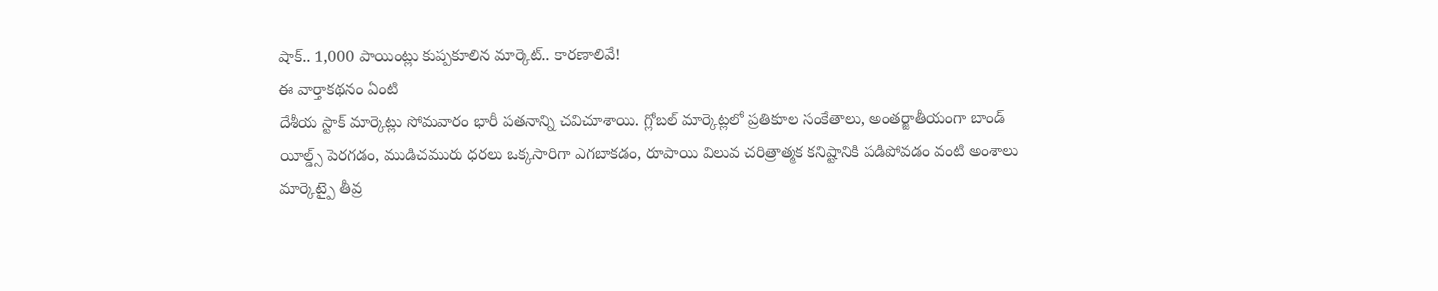షాక్.. 1,000 పాయింట్లు కుప్పకూలిన మార్కెట్.. కారణాలివే!
ఈ వార్తాకథనం ఏంటి
దేశీయ స్టాక్ మార్కెట్లు సోమవారం భారీ పతనాన్ని చవిచూశాయి. గ్లోబల్ మార్కెట్లలో ప్రతికూల సంకేతాలు, అంతర్జాతీయంగా బాండ్ యీల్డ్స్ పెరగడం, ముడిచమురు ధరలు ఒక్కసారిగా ఎగబాకడం, రూపాయి విలువ చరిత్రాత్మక కనిష్టానికి పడిపోవడం వంటి అంశాలు మార్కెట్పై తీవ్ర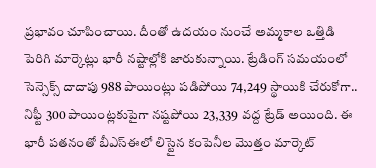ప్రభావం చూపించాయి. దీంతో ఉదయం నుంచే అమ్మకాల ఒత్తిడి పెరిగి మార్కెట్లు భారీ నష్టాల్లోకి జారుకున్నాయి. ట్రేడింగ్ సమయంలో సెన్సెక్స్ దాదాపు 988 పాయింట్లు పడిపోయి 74,249 స్థాయికి చేరుకోగా.. నిఫ్టీ 300 పాయింట్లకుపైగా నష్టపోయి 23,339 వద్ద ట్రేడ్ అయింది. ఈ భారీ పతనంతో బీఎస్ఈలో లిస్టైన కంపెనీల మొత్తం మార్కెట్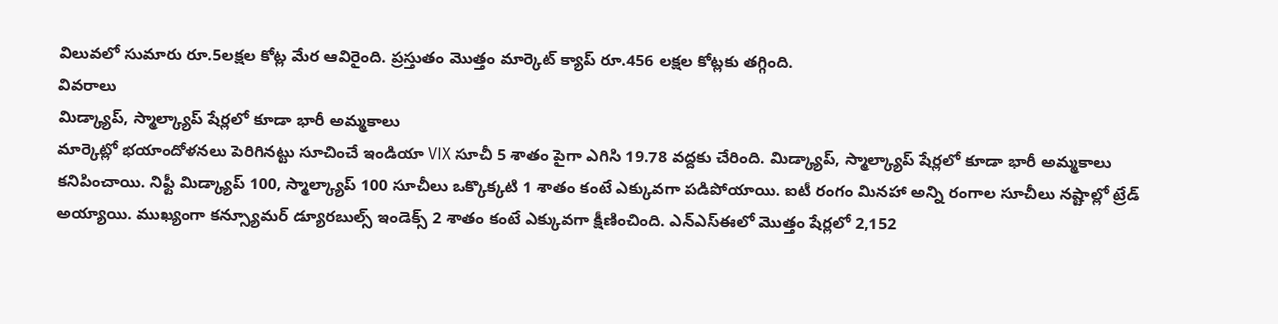విలువలో సుమారు రూ.5లక్షల కోట్ల మేర ఆవిరైంది. ప్రస్తుతం మొత్తం మార్కెట్ క్యాప్ రూ.456 లక్షల కోట్లకు తగ్గింది.
వివరాలు
మిడ్క్యాప్, స్మాల్క్యాప్ షేర్లలో కూడా భారీ అమ్మకాలు
మార్కెట్లో భయాందోళనలు పెరిగినట్టు సూచించే ఇండియా VIX సూచీ 5 శాతం పైగా ఎగిసి 19.78 వద్దకు చేరింది. మిడ్క్యాప్, స్మాల్క్యాప్ షేర్లలో కూడా భారీ అమ్మకాలు కనిపించాయి. నిఫ్టీ మిడ్క్యాప్ 100, స్మాల్క్యాప్ 100 సూచీలు ఒక్కొక్కటి 1 శాతం కంటే ఎక్కువగా పడిపోయాయి. ఐటీ రంగం మినహా అన్ని రంగాల సూచీలు నష్టాల్లో ట్రేడ్ అయ్యాయి. ముఖ్యంగా కన్స్యూమర్ డ్యూరబుల్స్ ఇండెక్స్ 2 శాతం కంటే ఎక్కువగా క్షీణించింది. ఎన్ఎస్ఈలో మొత్తం షేర్లలో 2,152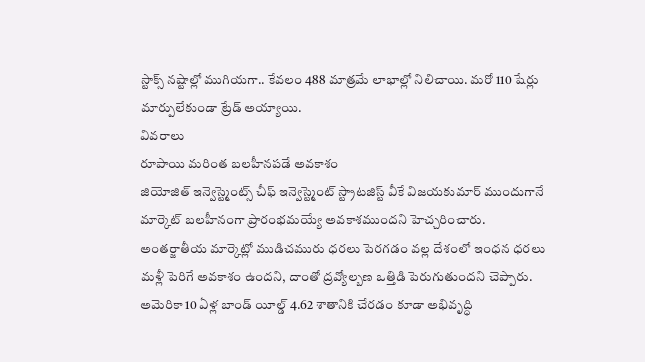స్టాక్స్ నష్టాల్లో ముగియగా.. కేవలం 488 మాత్రమే లాభాల్లో నిలిచాయి. మరో 110 షేర్లు మార్పులేకుండా ట్రేడ్ అయ్యాయి.
వివరాలు
రూపాయి మరింత బలహీనపడే అవకాశం
జియోజిత్ ఇన్వెస్ట్మెంట్స్ చీఫ్ ఇన్వెస్ట్మెంట్ స్ట్రాటజిస్ట్ వీకే విజయకుమార్ ముందుగానే మార్కెట్ బలహీనంగా ప్రారంభమయ్యే అవకాశముందని హెచ్చరించారు. అంతర్జాతీయ మార్కెట్లో ముడిచమురు ధరలు పెరగడం వల్ల దేశంలో ఇంధన ధరలు మళ్లీ పెరిగే అవకాశం ఉందని, దాంతో ద్రవ్యోల్బణ ఒత్తిడి పెరుగుతుందని చెప్పారు. అమెరికా 10 ఏళ్ల బాండ్ యీల్డ్ 4.62 శాతానికి చేరడం కూడా అభివృద్ధి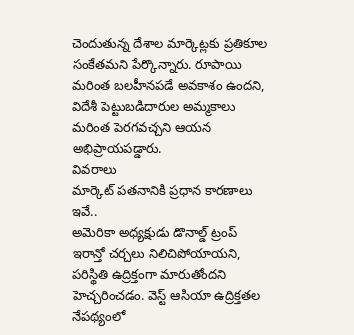చెందుతున్న దేశాల మార్కెట్లకు ప్రతికూల సంకేతమని పేర్కొన్నారు. రూపాయి మరింత బలహీనపడే అవకాశం ఉందని, విదేశీ పెట్టుబడిదారుల అమ్మకాలు మరింత పెరగవచ్చని ఆయన అభిప్రాయపడ్డారు.
వివరాలు
మార్కెట్ పతనానికి ప్రధాన కారణాలు ఇవే..
అమెరికా అధ్యక్షుడు డొనాల్డ్ ట్రంప్ ఇరాన్తో చర్చలు నిలిచిపోయాయని, పరిస్థితి ఉద్రిక్తంగా మారుతోందని హెచ్చరించడం. వెస్ట్ ఆసియా ఉద్రిక్తతల నేపథ్యంలో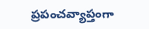ప్రపంచవ్యాప్తంగా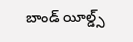బాండ్ యీల్డ్స్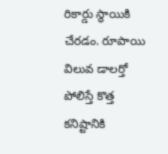రికార్డు స్థాయికి చేరడం. రూపాయి విలువ డాలర్తో పోలిస్తే కొత్త కనిష్టానికి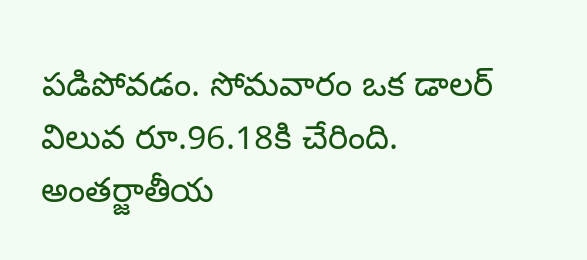పడిపోవడం. సోమవారం ఒక డాలర్ విలువ రూ.96.18కి చేరింది. అంతర్జాతీయ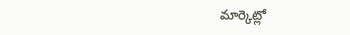మార్కెట్లో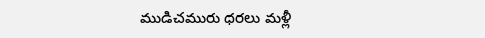ముడిచమురు ధరలు మళ్లీ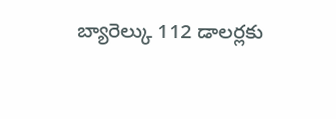బ్యారెల్కు 112 డాలర్లకు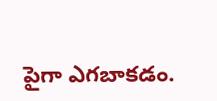పైగా ఎగబాకడం.